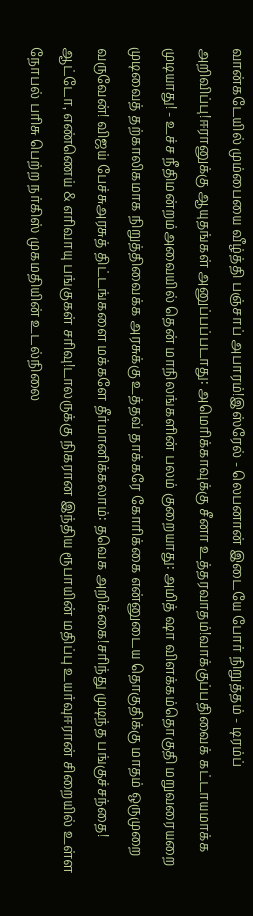வான்கடேயில் மும்பையை வீழ்த்தி பஞ்சாப் அபாரம்!இஸ்ரேல் - லெபனான் இடையே போர் நிறுத்தம் - டிரம்ப் அறிவிப்பு!ஈரானுக்கு ஆயுதங்கள் அனுப்பப்படாது: அமெரிக்காவுக்கு சீனா உத்தரவாதம்!வாக்குப்பதிவைக் கட்டாயமாக்க முடியாது! - உச்ச நீதிமன்றம்அவையில் தென் மாநிலங்களின் பலம் குறையாது: அமித் ஷா விளக்கம்தொகுதி மறுவரையறை முடிவைத் தற்காலிகமாக நிறுத்திவைக்க அரசுக்கு உத்தவ் தாக்கரே கோரிக்கை என்னுடைய தொகுதிக்கு மாதம் ஒருமுறை வருவேன்! விஜய் பேச்சுஅரசுத் திட்டங்களை மக்களே தீர்மானிக்கலாம்: தவெக அறிக்கை!சரிந்து முடிந்த பங்குச்சந்தை! ஆட்டோ, எண்ணெய் & எரிவாயு பங்குகள் சரிவு!டாலருக்கு நிகரான இந்திய ரூபாயின் மதிப்பு உயர்வுஈரான் சிறையில் உள்ள நோபல் பரிசு பெற்ற நர்கிஸ் முகமதியின் உடல்நிலை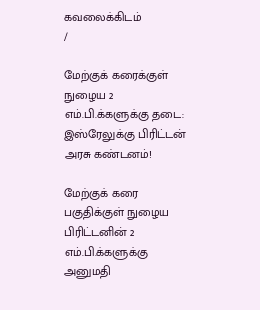கவலைக்கிடம்
/

மேற்குக் கரைக்குள் நுழைய 2 எம்.பி.க்களுக்கு தடை: இஸ்ரேலுக்கு பிரிட்டன் அரசு கண்டனம்!

மேற்குக் கரை பகுதிக்குள் நுழைய பிரிட்டனின் 2 எம்.பி.க்களுக்கு அனுமதி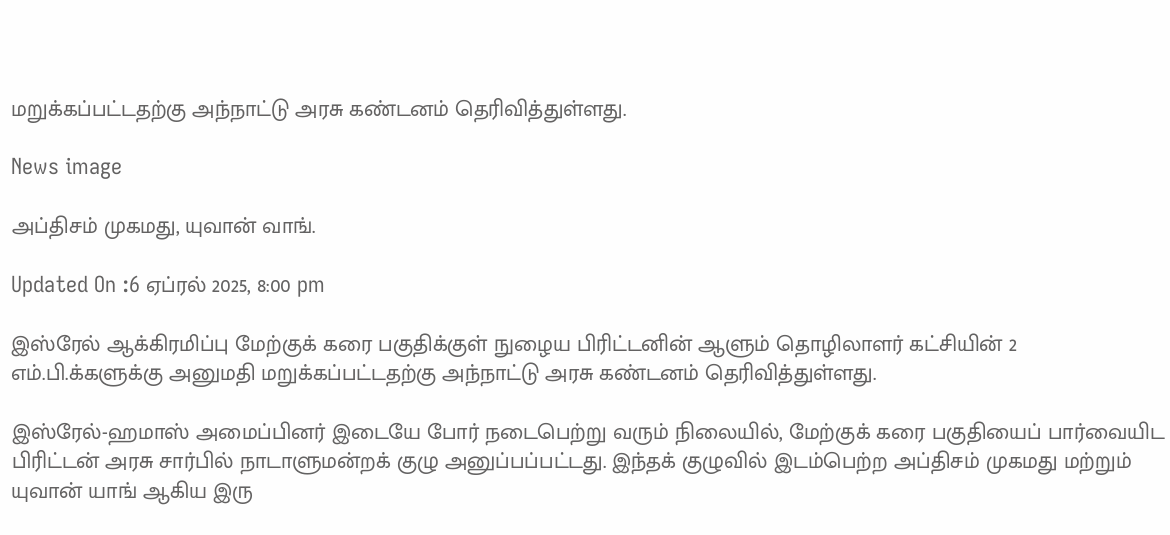மறுக்கப்பட்டதற்கு அந்நாட்டு அரசு கண்டனம் தெரிவித்துள்ளது.

News image

அப்திசம் முகமது, யுவான் வாங்.

Updated On :6 ஏப்ரல் 2025, 8:00 pm

இஸ்ரேல் ஆக்கிரமிப்பு மேற்குக் கரை பகுதிக்குள் நுழைய பிரிட்டனின் ஆளும் தொழிலாளர் கட்சியின் 2 எம்.பி.க்களுக்கு அனுமதி மறுக்கப்பட்டதற்கு அந்நாட்டு அரசு கண்டனம் தெரிவித்துள்ளது.

இஸ்ரேல்-ஹமாஸ் அமைப்பினர் இடையே போர் நடைபெற்று வரும் நிலையில், மேற்குக் கரை பகுதியைப் பார்வையிட பிரிட்டன் அரசு சார்பில் நாடாளுமன்றக் குழு அனுப்பப்பட்டது. இந்தக் குழுவில் இடம்பெற்ற அப்திசம் முகமது மற்றும் யுவான் யாங் ஆகிய இரு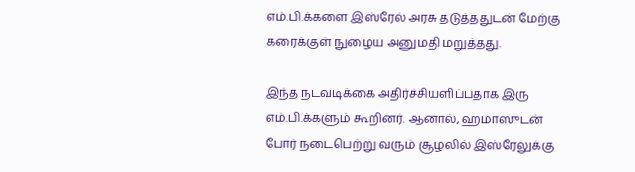எம்.பி.க்களை இஸ்ரேல் அரசு தடுத்ததுடன் மேற்கு கரைக்குள் நுழைய அனுமதி மறுத்தது.

இந்த நடவடிக்கை அதிர்ச்சியளிப்பதாக இரு எம்.பி.க்களும் கூறினர். ஆனால், ஹமாஸுடன் போர் நடைபெற்று வரும் சூழலில் இஸ்ரேலுக்கு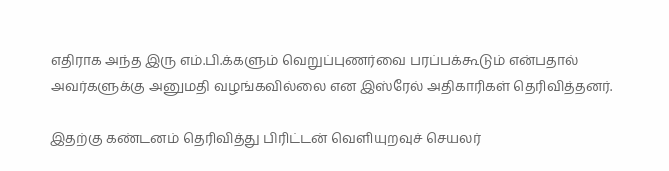எதிராக அந்த இரு எம்.பி.க்களும் வெறுப்புணர்வை பரப்பக்கூடும் என்பதால் அவர்களுக்கு அனுமதி வழங்கவில்லை என இஸ்ரேல் அதிகாரிகள் தெரிவித்தனர்.

இதற்கு கண்டனம் தெரிவித்து பிரிட்டன் வெளியுறவுச் செயலர்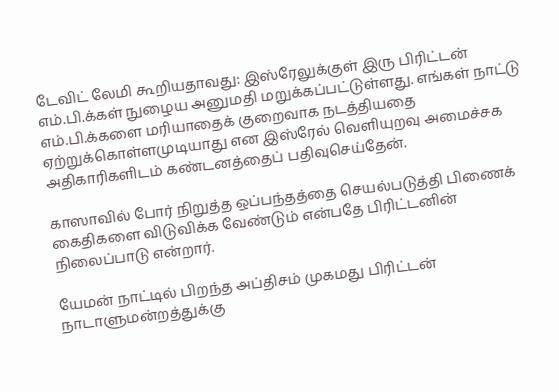டேவிட் லேமி கூறியதாவது: இஸ்ரேலுக்குள் இரு பிரிட்டன் எம்.பி.க்கள் நுழைய அனுமதி மறுக்கப்பட்டுள்ளது. எங்கள் நாட்டு எம்.பி.க்களை மரியாதைக் குறைவாக நடத்தியதை ஏற்றுக்கொள்ளமுடியாது என இஸ்ரேல் வெளியுறவு அமைச்சக அதிகாரிகளிடம் கண்டனத்தைப் பதிவுசெய்தேன்.

காஸாவில் போர் நிறுத்த ஒப்பந்தத்தை செயல்படுத்தி பிணைக் கைதிகளை விடுவிக்க வேண்டும் என்பதே பிரிட்டனின் நிலைப்பாடு என்றார்.

யேமன் நாட்டில் பிறந்த அப்திசம் முகமது பிரிட்டன் நாடாளுமன்றத்துக்கு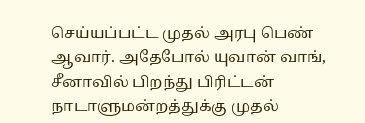செய்யப்பட்ட முதல் அரபு பெண் ஆவார். அதேபோல் யுவான் வாங், சீனாவில் பிறந்து பிரிட்டன் நாடாளுமன்றத்துக்கு முதல்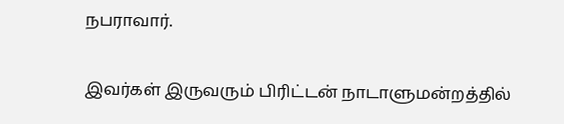நபராவார்.

இவர்கள் இருவரும் பிரிட்டன் நாடாளுமன்றத்தில்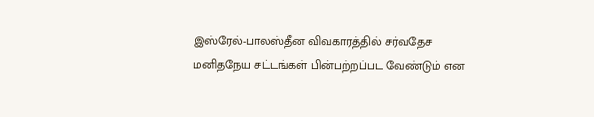இஸ்ரேல்-பாலஸ்தீன விவகாரத்தில் சர்வதேச மனிதநேய சட்டங்கள் பின்பற்றப்பட வேண்டும் என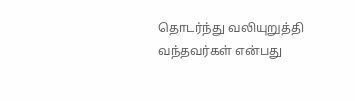தொடர்ந்து வலியுறுத்தி வந்தவர்கள் என்பது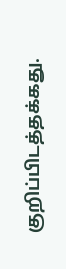குறிப்பிடத்தக்கது.